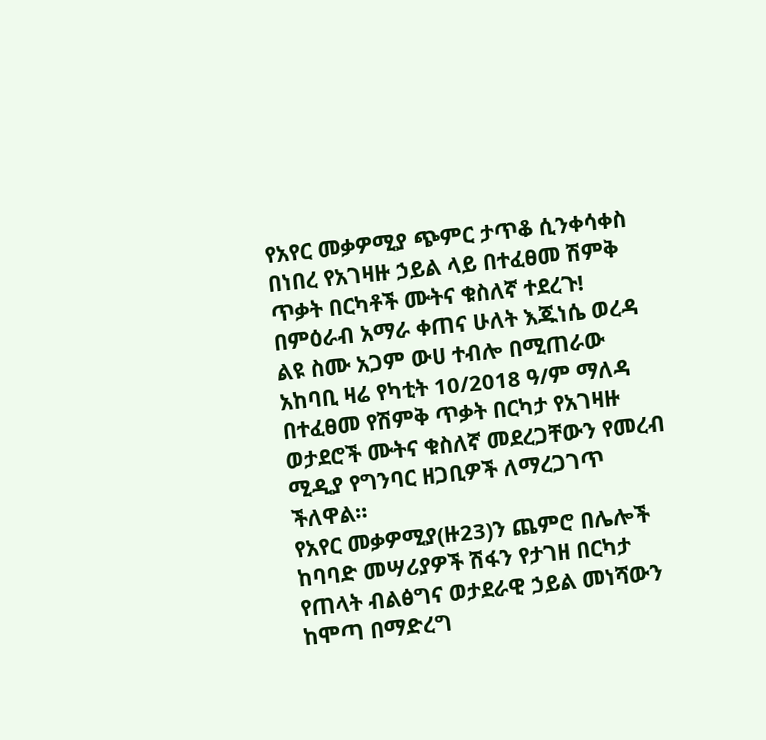የአየር መቃዎሚያ ጭምር ታጥቆ ሲንቀሳቀስ በነበረ የአገዛዙ ኃይል ላይ በተፈፀመ ሽምቅ ጥቃት በርካቶች ሙትና ቁስለኛ ተደረጉ!
በምዕራብ አማራ ቀጠና ሁለት እጁነሴ ወረዳ ልዩ ስሙ አጋም ውሀ ተብሎ በሚጠራው አከባቢ ዛሬ የካቲት 10/2018 ዓ/ም ማለዳ በተፈፀመ የሽምቅ ጥቃት በርካታ የአገዛዙ ወታደሮች ሙትና ቁስለኛ መደረጋቸውን የመረብ ሚዲያ የግንባር ዘጋቢዎች ለማረጋገጥ ችለዋል።
የአየር መቃዎሚያ(ዙ23)ን ጨምሮ በሌሎች ከባባድ መሣሪያዎች ሽፋን የታገዘ በርካታ የጠላት ብልፅግና ወታደራዊ ኃይል መነሻውን ከሞጣ በማድረግ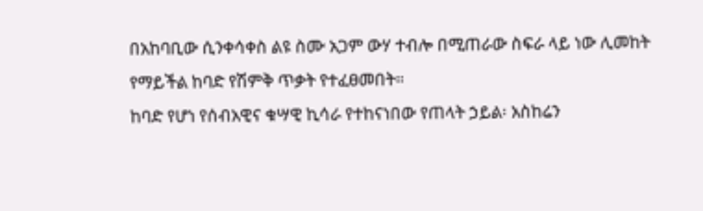በአከባቢው ሲንቀሳቀስ ልዩ ስሙ አጋም ውሃ ተብሎ በሚጠራው ስፍራ ላይ ነው ሊመከት የማይችል ከባድ የሽምቅ ጥቃት የተፈፀመበት።
ከባድ የሆነ የሰብአዊና ቁሣዊ ኪሳራ የተከናነበው የጠላት ኃይል፡ አስከሬን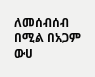ለመሰብሰብ በሚል በአጋም ውሀ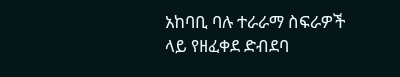አከባቢ ባሉ ተራራማ ስፍራዎች ላይ የዘፈቀደ ድብደባ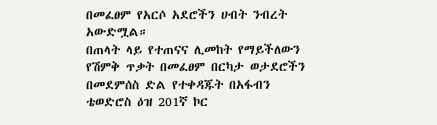በመፈፀም የአርሶ አደሮችን ሀብት ንብረት አውድሟል።
በጠላት ላይ የተጠናና ሊመከት የማይችለውን የሽምቅ ጥቃት በመፈፀም በርካታ ወታደሮችን በመደምሰስ ድል የተቀዳጁት በአፋብን ቴወድሮስ ዕዝ 201ኛ ኮር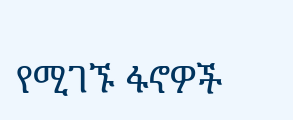የሚገኙ ፋኖዎች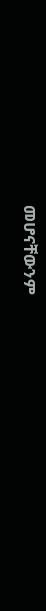መሆናቸውንም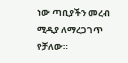ነው ጣቢያችን መረብ ሚዲያ ለማረጋገጥ የቻለው።